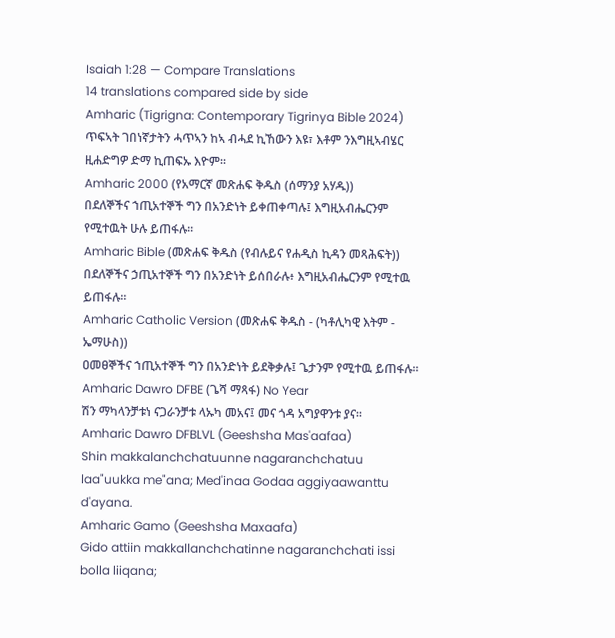Isaiah 1:28 — Compare Translations
14 translations compared side by side
Amharic (Tigrigna: Contemporary Tigrinya Bible 2024)
ጥፍኣት ገበነኛታትን ሓጥኣን ከኣ ብሓደ ኪኸውን እዩ፣ እቶም ንእግዚኣብሄር ዚሐድግዎ ድማ ኪጠፍኡ እዮም።
Amharic 2000 (የአማርኛ መጽሐፍ ቅዱስ (ሰማንያ አሃዱ))
በደለኞችና ኀጢአተኞች ግን በአንድነት ይቀጠቀጣሉ፤ እግዚአብሔርንም የሚተዉት ሁሉ ይጠፋሉ።
Amharic Bible (መጽሐፍ ቅዱስ (የብሉይና የሐዲስ ኪዳን መጻሕፍት))
በደለኞችና ኃጢአተኞች ግን በአንድነት ይሰበራሉ፥ እግዚአብሔርንም የሚተዉ ይጠፋሉ።
Amharic Catholic Version (መጽሐፍ ቅዱስ - (ካቶሊካዊ እትም - ኤማሁስ))
ዐመፀኞችና ኀጢአተኞች ግን በአንድነት ይደቅቃሉ፤ ጌታንም የሚተዉ ይጠፋሉ።
Amharic Dawro DFBE (ጌሻ ማጻፋ) No Year
ሽን ማካላንቻቱነ ናጋራንቻቱ ላኡካ መአና፤ መና ጎዳ አግያዋንቱ ያና።
Amharic Dawro DFBLVL (Geeshsha Mas'aafaa)
Shin makkalanchchatuunne nagaranchchatuu laa"uukka me"ana; Med'inaa Godaa aggiyaawanttu d'ayana.
Amharic Gamo (Geeshsha Maxaafa)
Gido attiin makkallanchchatinne nagaranchchati issi bolla liiqana;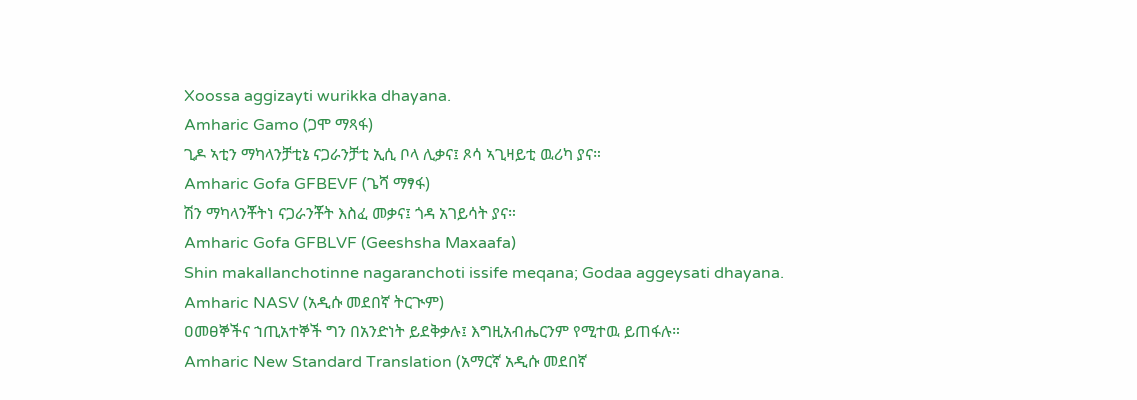Xoossa aggizayti wurikka dhayana.
Amharic Gamo (ጋሞ ማጻፋ)
ጊዶ ኣቲን ማካላንቻቲኔ ናጋራንቻቲ ኢሲ ቦላ ሊቃና፤ ጾሳ ኣጊዛይቲ ዉሪካ ያና።
Amharic Gofa GFBEVF (ጌሻ ማፃፋ)
ሽን ማካላንቾትነ ናጋራንቾት እስፈ መቃና፤ ጎዳ አገይሳት ያና።
Amharic Gofa GFBLVF (Geeshsha Maxaafa)
Shin makallanchotinne nagaranchoti issife meqana; Godaa aggeysati dhayana.
Amharic NASV (አዲሱ መደበኛ ትርጒም)
ዐመፀኞችና ኀጢአተኞች ግን በአንድነት ይደቅቃሉ፤ እግዚአብሔርንም የሚተዉ ይጠፋሉ።
Amharic New Standard Translation (አማርኛ አዲሱ መደበኛ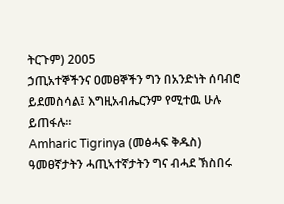ትርጉም) 2005
ኃጢአተኞችንና ዐመፀኞችን ግን በአንድነት ሰባብሮ ይደመስሳል፤ እግዚአብሔርንም የሚተዉ ሁሉ ይጠፋሉ።
Amharic Tigrinya (መፅሓፍ ቅዱስ)
ዓመፀኛታትን ሓጢኣተኛታትን ግና ብሓደ ኽስበሩ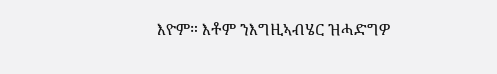እዮም። እቶም ንእግዚኣብሄር ዝሓድግዎ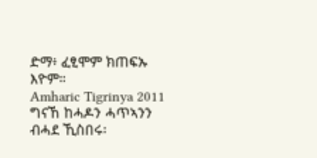ድማ፥ ፈፂሞም ክጠፍኡ እዮም።
Amharic Tigrinya 2011
ግናኸ ከሓዶን ሓጥኣንን ብሓደ ኺስበሩ፡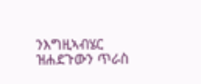ንእግዚኣብሄር ዝሐደጉውን ጥራስ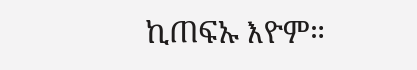ኪጠፍኡ እዮም።